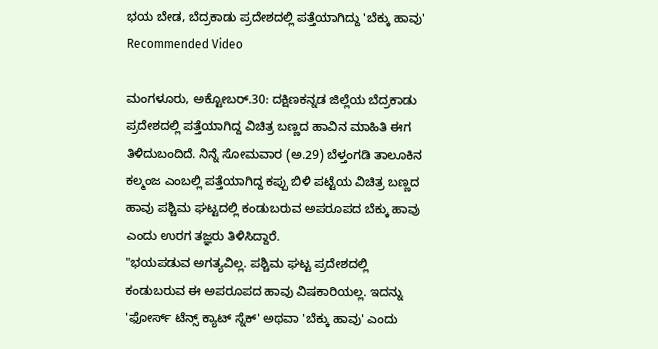ಭಯ ಬೇಡ, ಬೆದ್ರಕಾಡು ಪ್ರದೇಶದಲ್ಲಿ ಪತ್ತೆಯಾಗಿದ್ದು 'ಬೆಕ್ಕು ಹಾವು'
Recommended Video

ಮಂಗಳೂರು, ಅಕ್ಟೋಬರ್.30: ದಕ್ಷಿಣಕನ್ನಡ ಜಿಲ್ಲೆಯ ಬೆದ್ರಕಾಡು ಪ್ರದೇಶದಲ್ಲಿ ಪತ್ತೆಯಾಗಿದ್ದ ವಿಚಿತ್ರ ಬಣ್ಣದ ಹಾವಿನ ಮಾಹಿತಿ ಈಗ ತಿಳಿದುಬಂದಿದೆ. ನಿನ್ನೆ ಸೋಮವಾರ (ಅ.29) ಬೆಳ್ತಂಗಡಿ ತಾಲೂಕಿನ ಕಲ್ಮಂಜ ಎಂಬಲ್ಲಿ ಪತ್ತೆಯಾಗಿದ್ದ ಕಪ್ಪು ಬಿಳಿ ಪಟ್ಟೆಯ ವಿಚಿತ್ರ ಬಣ್ಣದ ಹಾವು ಪಶ್ಚಿಮ ಘಟ್ಟದಲ್ಲಿ ಕಂಡುಬರುವ ಅಪರೂಪದ ಬೆಕ್ಕು ಹಾವು ಎಂದು ಉರಗ ತಜ್ಞರು ತಿಳಿಸಿದ್ದಾರೆ.
"ಭಯಪಡುವ ಅಗತ್ಯವಿಲ್ಲ. ಪಶ್ಚಿಮ ಘಟ್ಟ ಪ್ರದೇಶದಲ್ಲಿ ಕಂಡುಬರುವ ಈ ಅಪರೂಪದ ಹಾವು ವಿಷಕಾರಿಯಲ್ಲ. ಇದನ್ನು 'ಫೋರ್ಸ್ ಟೆನ್ಸ್ ಕ್ಯಾಟ್ ಸ್ನೆಕ್' ಅಥವಾ 'ಬೆಕ್ಕು ಹಾವು' ಎಂದು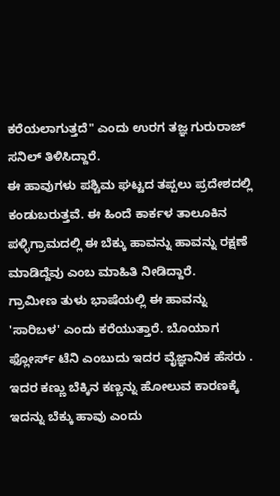ಕರೆಯಲಾಗುತ್ತದೆ" ಎಂದು ಉರಗ ತಜ್ಞ ಗುರುರಾಜ್ ಸನಿಲ್ ತಿಳಿಸಿದ್ದಾರೆ.
ಈ ಹಾವುಗಳು ಪಶ್ಚಿಮ ಘಟ್ಟದ ತಪ್ಪಲು ಪ್ರದೇಶದಲ್ಲಿ ಕಂಡುಬರುತ್ತವೆ. ಈ ಹಿಂದೆ ಕಾರ್ಕಳ ತಾಲೂಕಿನ ಪಳ್ಳಿಗ್ರಾಮದಲ್ಲಿ ಈ ಬೆಕ್ಕು ಹಾವನ್ನು ಹಾವನ್ನು ರಕ್ಷಣೆ ಮಾಡಿದ್ದೆವು ಎಂಬ ಮಾಹಿತಿ ನೀಡಿದ್ದಾರೆ.
ಗ್ರಾಮೀಣ ತುಳು ಭಾಷೆಯಲ್ಲಿ ಈ ಹಾವನ್ನು 'ಸಾರಿಬಳ' ಎಂದು ಕರೆಯುತ್ತಾರೆ. ಬೊಯಾಗ ಫ್ಲೋರ್ಸ್ ಟೆನಿ ಎಂಬುದು ಇದರ ವೈಜ್ಞಾನಿಕ ಹೆಸರು . ಇದರ ಕಣ್ಣು ಬೆಕ್ಕಿನ ಕಣ್ಣನ್ನು ಹೋಲುವ ಕಾರಣಕ್ಕೆ ಇದನ್ನು ಬೆಕ್ಕು ಹಾವು ಎಂದು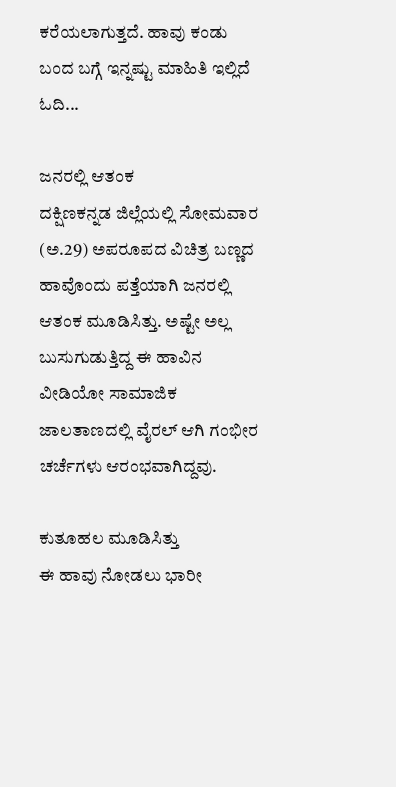ಕರೆಯಲಾಗುತ್ತದೆ. ಹಾವು ಕಂಡು ಬಂದ ಬಗ್ಗೆ ಇನ್ನಷ್ಟು ಮಾಹಿತಿ ಇಲ್ಲಿದೆ ಓದಿ...

ಜನರಲ್ಲಿ ಆತಂಕ
ದಕ್ಷಿಣಕನ್ನಡ ಜಿಲ್ಲೆಯಲ್ಲಿ ಸೋಮವಾರ (ಅ.29) ಅಪರೂಪದ ವಿಚಿತ್ರ ಬಣ್ಣದ ಹಾವೊಂದು ಪತ್ತೆಯಾಗಿ ಜನರಲ್ಲಿ ಆತಂಕ ಮೂಡಿಸಿತ್ತು. ಅಷ್ಟೇ ಅಲ್ಲ ಬುಸುಗುಡುತ್ತಿದ್ದ ಈ ಹಾವಿನ ವೀಡಿಯೋ ಸಾಮಾಜಿಕ ಜಾಲತಾಣದಲ್ಲಿ ವೈರಲ್ ಆಗಿ ಗಂಭೀರ ಚರ್ಚೆಗಳು ಆರಂಭವಾಗಿದ್ದವು.

ಕುತೂಹಲ ಮೂಡಿಸಿತ್ತು
ಈ ಹಾವು ನೋಡಲು ಭಾರೀ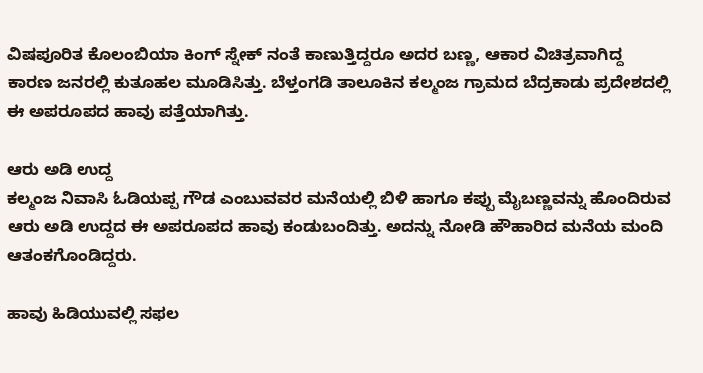ವಿಷಪೂರಿತ ಕೊಲಂಬಿಯಾ ಕಿಂಗ್ ಸ್ನೇಕ್ ನಂತೆ ಕಾಣುತ್ತಿದ್ದರೂ ಅದರ ಬಣ್ಣ, ಆಕಾರ ವಿಚಿತ್ರವಾಗಿದ್ದ ಕಾರಣ ಜನರಲ್ಲಿ ಕುತೂಹಲ ಮೂಡಿಸಿತ್ತು. ಬೆಳ್ತಂಗಡಿ ತಾಲೂಕಿನ ಕಲ್ಮಂಜ ಗ್ರಾಮದ ಬೆದ್ರಕಾಡು ಪ್ರದೇಶದಲ್ಲಿ ಈ ಅಪರೂಪದ ಹಾವು ಪತ್ತೆಯಾಗಿತ್ತು.

ಆರು ಅಡಿ ಉದ್ದ
ಕಲ್ಮಂಜ ನಿವಾಸಿ ಓಡಿಯಪ್ಪ ಗೌಡ ಎಂಬುವವರ ಮನೆಯಲ್ಲಿ ಬಿಳಿ ಹಾಗೂ ಕಪ್ಪು ಮೈಬಣ್ಣವನ್ನು ಹೊಂದಿರುವ ಆರು ಅಡಿ ಉದ್ದದ ಈ ಅಪರೂಪದ ಹಾವು ಕಂಡುಬಂದಿತ್ತು. ಅದನ್ನು ನೋಡಿ ಹೌಹಾರಿದ ಮನೆಯ ಮಂದಿ ಆತಂಕಗೊಂಡಿದ್ದರು.

ಹಾವು ಹಿಡಿಯುವಲ್ಲಿ ಸಫಲ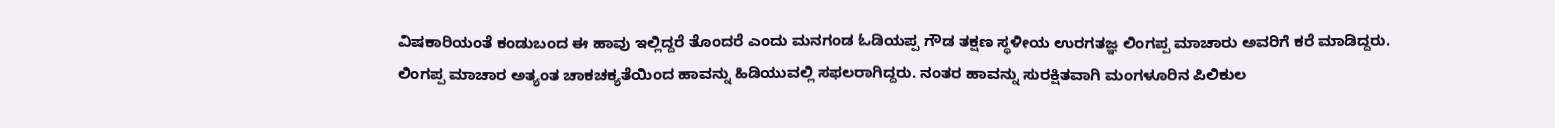ವಿಷಕಾರಿಯಂತೆ ಕಂಡುಬಂದ ಈ ಹಾವು ಇಲ್ಲಿದ್ದರೆ ತೊಂದರೆ ಎಂದು ಮನಗಂಡ ಓಡಿಯಪ್ಪ ಗೌಡ ತಕ್ಷಣ ಸ್ಥಳೀಯ ಉರಗತಜ್ಞ ಲಿಂಗಪ್ಪ ಮಾಚಾರು ಅವರಿಗೆ ಕರೆ ಮಾಡಿದ್ದರು.
ಲಿಂಗಪ್ಪ ಮಾಚಾರ ಅತ್ಯಂತ ಚಾಕಚಕ್ಯತೆಯಿಂದ ಹಾವನ್ನು ಹಿಡಿಯುವಲ್ಲಿ ಸಫಲರಾಗಿದ್ದರು. ನಂತರ ಹಾವನ್ನು ಸುರಕ್ಷಿತವಾಗಿ ಮಂಗಳೂರಿನ ಪಿಲಿಕುಲ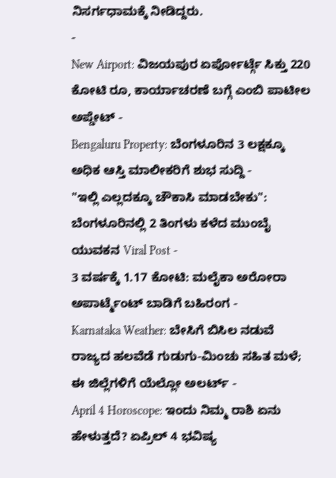ನಿಸರ್ಗಧಾಮಕ್ಕೆ ನೀಡಿದ್ದರು.
-
New Airport: ವಿಜಯಪುರ ಏರ್ಪೋರ್ಟ್ಗೆ ಸಿಕ್ತು 220 ಕೋಟಿ ರೂ, ಕಾರ್ಯಾಚರಣೆ ಬಗ್ಗೆ ಎಂಬಿ ಪಾಟೀಲ ಅಪ್ಡೇಟ್ -
Bengaluru Property: ಬೆಂಗಳೂರಿನ 3 ಲಕ್ಷಕ್ಕೂ ಅಧಿಕ ಆಸ್ತಿ ಮಾಲೀಕರಿಗೆ ಶುಭ ಸುದ್ದಿ -
"ಇಲ್ಲಿ ಎಲ್ಲದಕ್ಕೂ ಚೌಕಾಸಿ ಮಾಡಬೇಕು": ಬೆಂಗಳೂರಿನಲ್ಲಿ 2 ತಿಂಗಳು ಕಳೆದ ಮುಂಬೈ ಯುವಕನ Viral Post -
3 ವರ್ಷಕ್ಕೆ 1.17 ಕೋಟಿ: ಮಲೈಕಾ ಅರೋರಾ ಅಪಾರ್ಟ್ಮೆಂಟ್ ಬಾಡಿಗೆ ಬಹಿರಂಗ -
Karnataka Weather: ಬೇಸಿಗೆ ಬಿಸಿಲ ನಡುವೆ ರಾಜ್ಯದ ಹಲವೆಡೆ ಗುಡುಗು-ಮಿಂಚು ಸಹಿತ ಮಳೆ; ಈ ಜಿಲ್ಲೆಗಳಿಗೆ ಯೆಲ್ಲೋ ಅಲರ್ಟ್ -
April 4 Horoscope: ಇಂದು ನಿಮ್ಮ ರಾಶಿ ಏನು ಹೇಳುತ್ತದೆ? ಏಪ್ರಿಲ್ 4 ಭವಿಷ್ಯ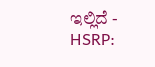ಇಲ್ಲಿದೆ -
HSRP: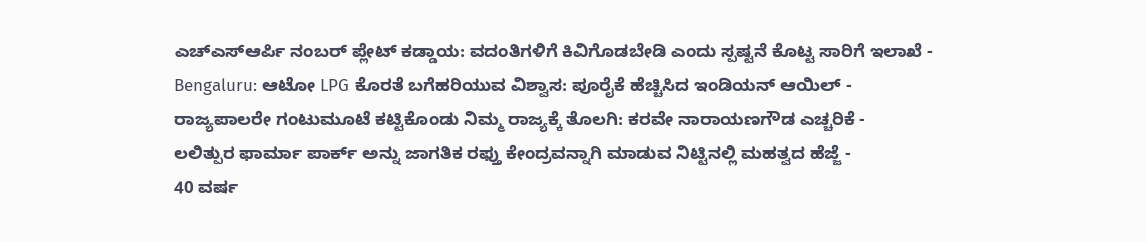ಎಚ್ಎಸ್ಆರ್ಪಿ ನಂಬರ್ ಪ್ಲೇಟ್ ಕಡ್ಡಾಯ: ವದಂತಿಗಳಿಗೆ ಕಿವಿಗೊಡಬೇಡಿ ಎಂದು ಸ್ಪಷ್ಟನೆ ಕೊಟ್ಟ ಸಾರಿಗೆ ಇಲಾಖೆ -
Bengaluru: ಆಟೋ LPG ಕೊರತೆ ಬಗೆಹರಿಯುವ ವಿಶ್ವಾಸ: ಪೂರೈಕೆ ಹೆಚ್ಚಿಸಿದ ಇಂಡಿಯನ್ ಆಯಿಲ್ -
ರಾಜ್ಯಪಾಲರೇ ಗಂಟುಮೂಟೆ ಕಟ್ಟಿಕೊಂಡು ನಿಮ್ಮ ರಾಜ್ಯಕ್ಕೆ ತೊಲಗಿ: ಕರವೇ ನಾರಾಯಣಗೌಡ ಎಚ್ಚರಿಕೆ -
ಲಲಿತ್ಪುರ ಫಾರ್ಮಾ ಪಾರ್ಕ್ ಅನ್ನು ಜಾಗತಿಕ ರಫ್ತು ಕೇಂದ್ರವನ್ನಾಗಿ ಮಾಡುವ ನಿಟ್ಟಿನಲ್ಲಿ ಮಹತ್ವದ ಹೆಜ್ಜೆ -
40 ವರ್ಷ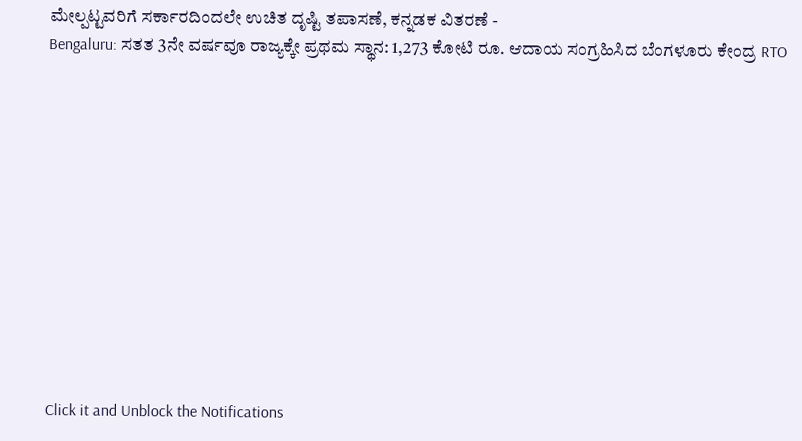ಮೇಲ್ಪಟ್ಟವರಿಗೆ ಸರ್ಕಾರದಿಂದಲೇ ಉಚಿತ ದೃಷ್ಟಿ ತಪಾಸಣೆ, ಕನ್ನಡಕ ವಿತರಣೆ -
Bengaluru: ಸತತ 3ನೇ ವರ್ಷವೂ ರಾಜ್ಯಕ್ಕೇ ಪ್ರಥಮ ಸ್ಥಾನ: 1,273 ಕೋಟಿ ರೂ. ಆದಾಯ ಸಂಗ್ರಹಿಸಿದ ಬೆಂಗಳೂರು ಕೇಂದ್ರ RTO












Click it and Unblock the Notifications